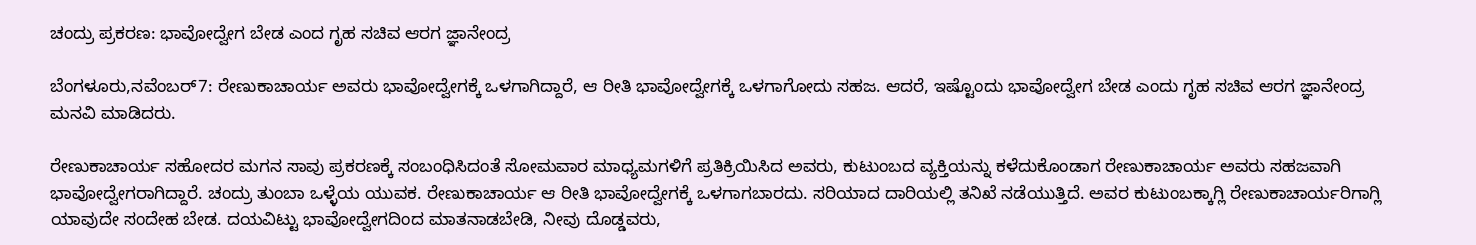ಚಂದ್ರು ಪ್ರಕರಣ: ಭಾವೋದ್ವೇಗ ಬೇಡ ಎಂದ ಗೃಹ ಸಚಿವ ಆರಗ ಜ್ಞಾನೇಂದ್ರ

ಬೆಂಗಳೂರು,ನವೆಂಬರ್7: ರೇಣುಕಾಚಾರ್ಯ ಅವರು ಭಾವೋದ್ವೇಗಕ್ಕೆ ಒಳಗಾಗಿದ್ದಾರೆ, ಆ ರೀತಿ‌ ಭಾವೋದ್ವೇಗಕ್ಕೆ ಒಳಗಾಗೋದು ಸಹಜ. ಆದರೆ, ಇಷ್ಟೊಂದು ಭಾವೋದ್ವೇಗ ಬೇಡ ಎಂದು ಗೃಹ ಸಚಿವ ಆರಗ ಜ್ಞಾನೇಂದ್ರ ಮನವಿ ಮಾಡಿದರು.

ರೇಣುಕಾಚಾರ್ಯ ಸಹೋದರ ಮಗನ ಸಾವು ಪ್ರಕರಣಕ್ಕೆ ಸಂಬಂಧಿಸಿದಂತೆ ಸೋಮವಾರ ಮಾಧ್ಯಮಗಳಿಗೆ ಪ್ರತಿಕ್ರಿಯಿಸಿದ ಅವರು, ಕುಟುಂಬದ ವ್ಯಕ್ತಿಯನ್ನು ಕಳೆದುಕೊಂಡಾಗ ರೇಣುಕಾಚಾರ್ಯ ಅವರು ಸಹಜವಾಗಿ ಭಾವೋದ್ವೇಗರಾಗಿದ್ದಾರೆ. ಚಂದ್ರು ತುಂಬಾ ಒಳ್ಳೆಯ ಯುವಕ. ರೇಣುಕಾಚಾರ್ಯ ಆ ರೀತಿ ಭಾವೋದ್ವೇಗಕ್ಕೆ ಒಳಗಾಗಬಾರದು. ಸರಿಯಾದ ದಾರಿಯಲ್ಲಿ ತನಿಖೆ ನಡೆಯುತ್ತಿದೆ. ಅವರ ಕುಟುಂಬಕ್ಕಾಗ್ಲಿ ರೇಣುಕಾಚಾರ್ಯರಿಗಾಗ್ಲಿ ಯಾವುದೇ ಸಂದೇಹ ಬೇಡ. ದಯವಿಟ್ಟು ಭಾವೋದ್ವೇಗದಿಂದ ಮಾತನಾಡಬೇಡಿ, ನೀವು ದೊಡ್ಡವರು,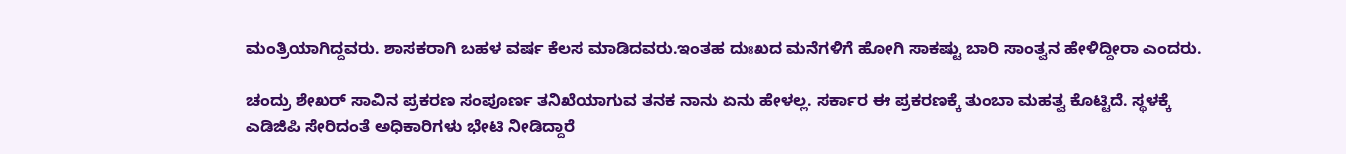ಮಂತ್ರಿಯಾಗಿದ್ದವರು. ಶಾಸಕರಾಗಿ ಬಹಳ ವರ್ಷ ಕೆಲಸ ಮಾಡಿದವರು.ಇಂತಹ ದುಃಖದ ಮನೆಗಳಿಗೆ ಹೋಗಿ ಸಾಕಷ್ಟು ಬಾರಿ ಸಾಂತ್ವನ ಹೇಳಿದ್ದೀರಾ ಎಂದರು.

ಚಂದ್ರು ಶೇಖರ್ ಸಾವಿನ ಪ್ರಕರಣ ಸಂಪೂರ್ಣ ತನಿಖೆಯಾಗುವ ತನಕ ನಾನು ಏನು ಹೇಳಲ್ಲ. ಸರ್ಕಾರ ಈ ಪ್ರಕರಣಕ್ಕೆ ತುಂಬಾ ಮಹತ್ವ ಕೊಟ್ಟಿದೆ. ಸ್ಥಳಕ್ಕೆ ಎಡಿಜಿಪಿ ಸೇರಿದಂತೆ ಅಧಿಕಾರಿಗಳು ಭೇಟಿ ನೀಡಿದ್ದಾರೆ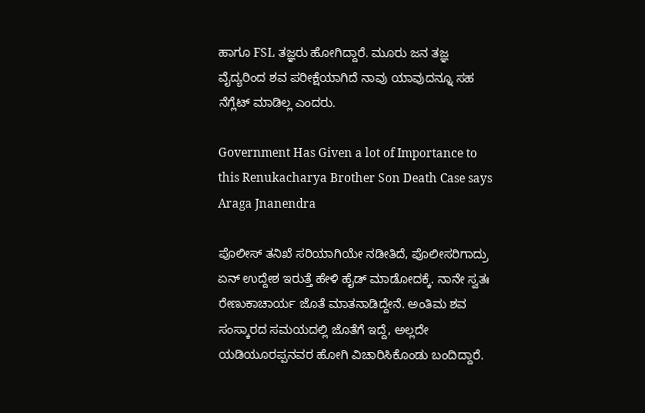ಹಾಗೂ FSL ತಜ್ಞರು ಹೋಗಿದ್ದಾರೆ. ಮೂರು ಜನ ತಜ್ಞ ವೈದ್ಯರಿಂದ ಶವ ಪರೀಕ್ಷೆಯಾಗಿದೆ ನಾವು ಯಾವುದನ್ನೂ ಸಹ ನೆಗ್ಲೆಟ್ ಮಾಡಿಲ್ಲ ಎಂದರು.

Government Has Given a lot of Importance to this Renukacharya Brother Son Death Case says Araga Jnanendra

ಪೊಲೀಸ್ ತನಿಖೆ ಸರಿಯಾಗಿಯೇ ನಡೀತಿದೆ, ಪೊಲೀಸರಿಗಾದ್ರು ಏನ್ ಉದ್ದೇಶ ಇರುತ್ತೆ ಹೇಳಿ ಹೈಡ್ ಮಾಡೋದಕ್ಕೆ. ನಾನೇ ಸ್ವತಃ ರೇಣುಕಾಚಾರ್ಯ ಜೊತೆ ಮಾತನಾಡಿದ್ದೇನೆ. ಅಂತಿಮ ಶವ ಸಂಸ್ಕಾರದ ಸಮಯದಲ್ಲಿ ಜೊತೆಗೆ ಇದ್ದೆ, ಅಲ್ಲದೇ ಯಡಿಯೂರಪ್ಪನವರ ಹೋಗಿ ವಿಚಾರಿಸಿಕೊಂಡು ಬಂದಿದ್ದಾರೆ.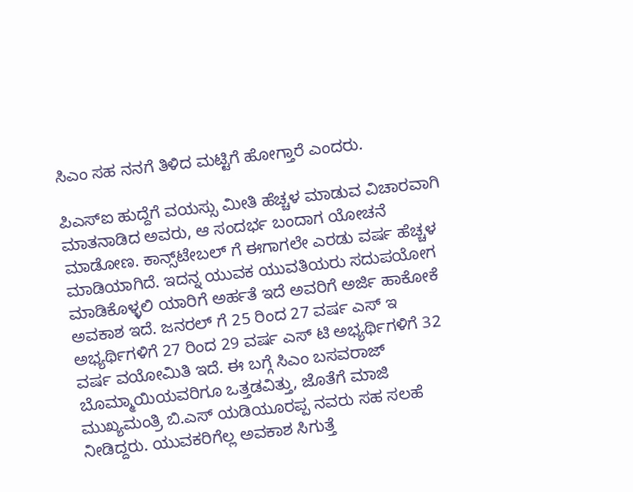ಸಿಎಂ ಸಹ ನನಗೆ ತಿಳಿದ ಮಟ್ಟಿಗೆ ಹೋಗ್ತಾರೆ ಎಂದರು.

ಪಿಎಸ್ಐ ಹುದ್ದೆಗೆ ವಯಸ್ಸು ಮೀತಿ ಹೆಚ್ಚಳ ಮಾಡುವ ವಿಚಾರವಾಗಿ ಮಾತನಾಡಿದ ಅವರು, ಆ ಸಂದರ್ಭ ಬಂದಾಗ ಯೋಚನೆ ಮಾಡೋಣ. ಕಾನ್ಸ್‌ಟೇಬಲ್ ಗೆ ಈಗಾಗಲೇ ಎರಡು ವರ್ಷ ಹೆಚ್ಚಳ ಮಾಡಿಯಾಗಿದೆ. ಇದನ್ನ ಯುವಕ ಯುವತಿಯರು ಸದುಪಯೋಗ ಮಾಡಿಕೊಳ್ಳಲಿ ಯಾರಿಗೆ ಅರ್ಹತೆ ಇದೆ ಅವರಿಗೆ ಅರ್ಜಿ ಹಾಕೋಕೆ ಅವಕಾಶ ಇದೆ‌. ಜನರಲ್ ಗೆ 25 ರಿಂದ 27 ವರ್ಷ ಎಸ್ ಇ ಅಭ್ಯರ್ಥಿಗಳಿಗೆ 27 ರಿಂದ 29 ವರ್ಷ ಎಸ್ ಟಿ ಅಭ್ಯರ್ಥಿಗಳಿಗೆ 32 ವರ್ಷ ವಯೋಮಿತಿ ಇದೆ. ಈ ಬಗ್ಗೆ ಸಿಎಂ ಬಸವರಾಜ್ ಬೊಮ್ಮಾಯಿಯವರಿಗೂ ಒತ್ತಡವಿತ್ತು, ಜೊತೆಗೆ ಮಾಜಿ ಮುಖ್ಯಮಂತ್ರಿ ಬಿ.ಎಸ್ ಯಡಿಯೂರಪ್ಪ ನವರು ಸಹ ಸಲಹೆ ನೀಡಿದ್ದರು. ಯುವಕರಿಗೆಲ್ಲ ಅವಕಾಶ ಸಿಗುತ್ತೆ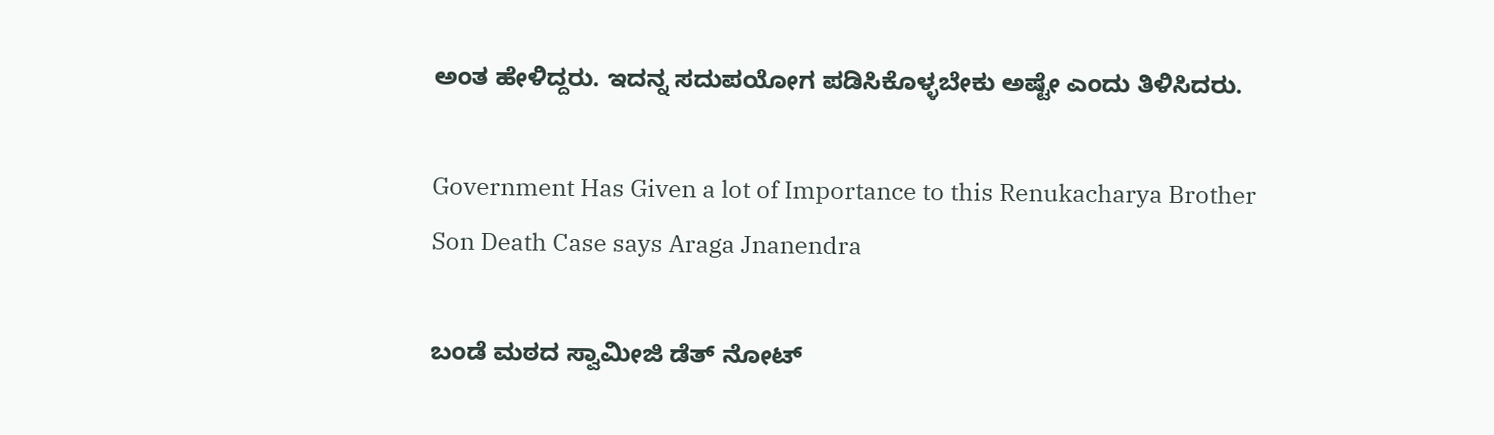ಅಂತ ಹೇಳಿದ್ದರು. ಇದನ್ನ ಸದುಪಯೋಗ ಪಡಿಸಿಕೊಳ್ಳಬೇಕು ಅಷ್ಟೇ ಎಂದು ತಿಳಿಸಿದರು.

Government Has Given a lot of Importance to this Renukacharya Brother Son Death Case says Araga Jnanendra

ಬಂಡೆ ಮಠದ ಸ್ವಾಮೀಜಿ ಡೆತ್ ನೋಟ್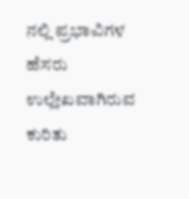ನಲ್ಲಿ ಪ್ರಭಾವಿಗಳ ಹೆಸರು ಉಲ್ಲೇಖವಾಗಿರುವ ಕುರಿತು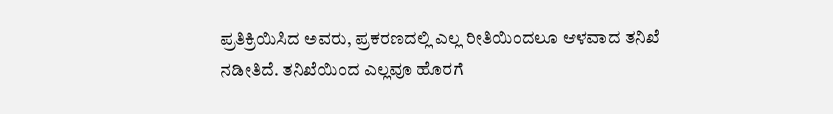ಪ್ರತಿಕ್ರಿಯಿಸಿದ ಅವರು, ಪ್ರಕರಣದಲ್ಲಿ ಎಲ್ಲ ರೀತಿಯಿಂದಲೂ ಆಳ‌ವಾದ ತನಿಖೆ ನಡೀತಿದೆ. ತನಿಖೆಯಿಂದ ಎಲ್ಲವೂ ಹೊರಗೆ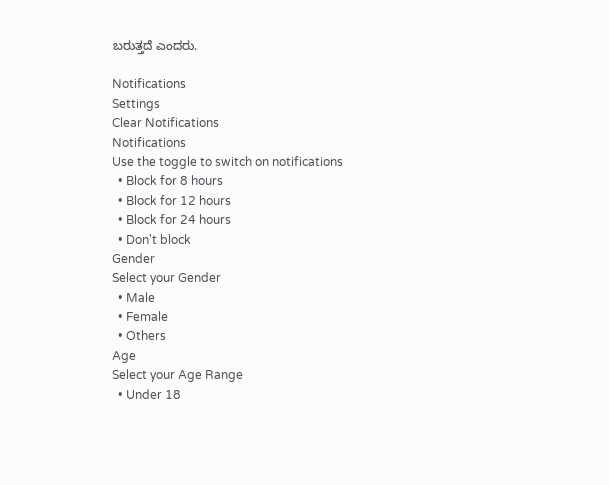ಬರುತ್ತದೆ ಎಂದರು.

Notifications
Settings
Clear Notifications
Notifications
Use the toggle to switch on notifications
  • Block for 8 hours
  • Block for 12 hours
  • Block for 24 hours
  • Don't block
Gender
Select your Gender
  • Male
  • Female
  • Others
Age
Select your Age Range
  • Under 18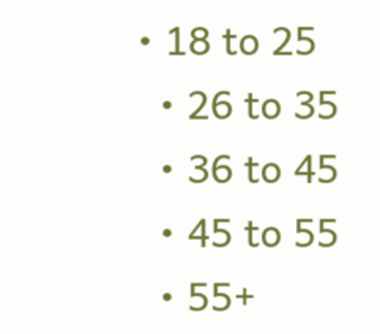• 18 to 25
  • 26 to 35
  • 36 to 45
  • 45 to 55
  • 55+